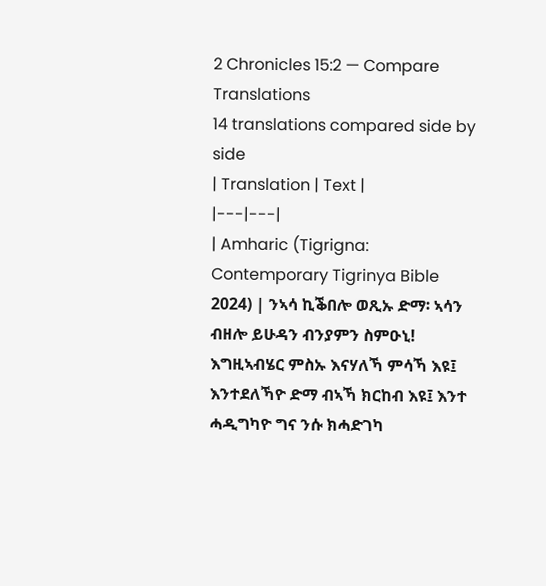2 Chronicles 15:2 — Compare Translations
14 translations compared side by side
| Translation | Text |
|---|---|
| Amharic (Tigrigna: Contemporary Tigrinya Bible 2024) | ንኣሳ ኪቕበሎ ወጺኡ ድማ፡ ኣሳን ብዘሎ ይሁዳን ብንያምን ስምዑኒ! እግዚኣብሄር ምስኡ እናሃለኻ ምሳኻ እዩ፤ እንተደለኻዮ ድማ ብኣኻ ክርከብ እዩ፤ እንተ ሓዲግካዮ ግና ንሱ ክሓድገካ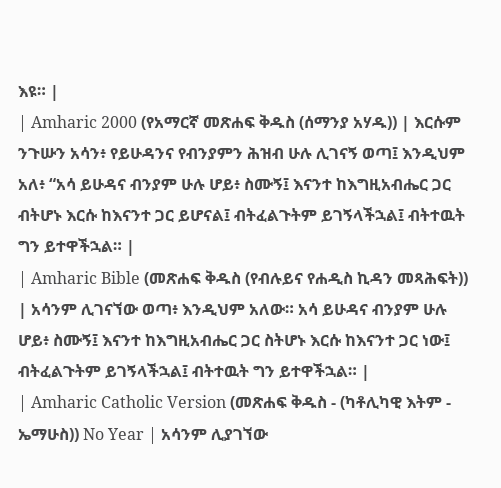እዩ። |
| Amharic 2000 (የአማርኛ መጽሐፍ ቅዱስ (ሰማንያ አሃዱ)) | እርሱም ንጉሡን አሳን፥ የይሁዳንና የብንያምን ሕዝብ ሁሉ ሊገናኝ ወጣ፤ እንዲህም አለ፥ “አሳ ይሁዳና ብንያም ሁሉ ሆይ፥ ስሙኝ፤ እናንተ ከእግዚአብሔር ጋር ብትሆኑ እርሱ ከእናንተ ጋር ይሆናል፤ ብትፈልጉትም ይገኝላችኋል፤ ብትተዉት ግን ይተዋችኋል። |
| Amharic Bible (መጽሐፍ ቅዱስ (የብሉይና የሐዲስ ኪዳን መጻሕፍት)) | አሳንም ሊገናኘው ወጣ፥ እንዲህም አለው። አሳ ይሁዳና ብንያም ሁሉ ሆይ፥ ስሙኝ፤ እናንተ ከእግዚአብሔር ጋር ስትሆኑ እርሱ ከእናንተ ጋር ነው፤ ብትፈልጉትም ይገኝላችኋል፤ ብትተዉት ግን ይተዋችኋል። |
| Amharic Catholic Version (መጽሐፍ ቅዱስ - (ካቶሊካዊ እትም - ኤማሁስ)) No Year | አሳንም ሊያገኘው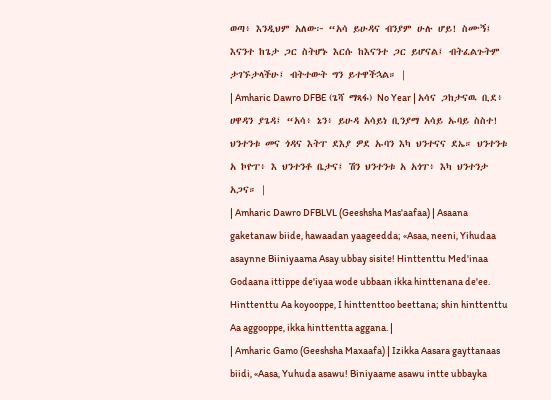ወጣ፥ እንዲህም አለው፦ “አሳ ይሁዳና ብንያም ሁሉ ሆይ! ስሙኝ፤ እናንተ ከጌታ ጋር ስትሆኑ እርሱ ከእናንተ ጋር ይሆናል፤ ብትፈልጉትም ታገኙታላችሁ፤ ብትተውት ግን ይተዋችኋል። |
| Amharic Dawro DFBE (ጌሻ ማጻፋ) No Year | አሳና ጋከታናዉ ቢደ፥ ሀዋዳን ያጌዳ፤ “አሳ፥ ኔን፥ ይሁዳ አሳይነ ቢንያማ አሳይ ኡባይ ስስተ! ህንተንቱ መና ጎዳና እትፐ ደእያ ዎደ ኡባን እካ ህንተናና ደኤ። ህንተንቱ አ ኮዮፐ፥ እ ህንተንቶ ቤታና፤ ሽን ህንተንቱ አ አጎፐ፥ እካ ህንተንታ አጋና። |
| Amharic Dawro DFBLVL (Geeshsha Mas'aafaa) | Asaana gaketanaw biide, hawaadan yaageedda; «Asaa, neeni, Yihudaa asaynne Biiniyaama Asay ubbay sisite! Hinttenttu Med'inaa Godaana ittippe de'iyaa wode ubbaan ikka hinttenana de'ee. Hinttenttu Aa koyooppe, I hinttenttoo beettana; shin hinttenttu Aa aggooppe, ikka hinttentta aggana. |
| Amharic Gamo (Geeshsha Maxaafa) | Izikka Aasara gayttanaas biidi, «Aasa, Yuhuda asawu! Biniyaame asawu intte ubbayka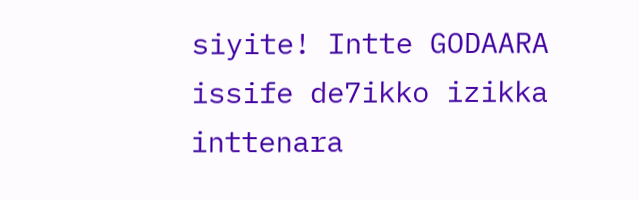siyite! Intte GODAARA issife de7ikko izikka inttenara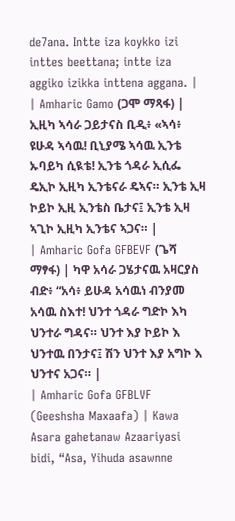de7ana. Intte iza koykko izi inttes beettana; intte iza aggiko izikka inttena aggana. |
| Amharic Gamo (ጋሞ ማጻፋ) | ኢዚካ ኣሳራ ጋይታናስ ቢዲ፥ «ኣሳ፥ ዩሁዳ ኣሳዉ! ቢኒያሜ ኣሳዉ ኢንቴ ኡባይካ ሲዪቴ! ኢንቴ ጎዳራ ኢሲፌ ዴኢኮ ኢዚካ ኢንቴናራ ዴኣና። ኢንቴ ኢዛ ኮይኮ ኢዚ ኢንቴስ ቤታና፤ ኢንቴ ኢዛ ኣጊኮ ኢዚካ ኢንቴና ኣጋና። |
| Amharic Gofa GFBEVF (ጌሻ ማፃፋ) | ካዋ አሳራ ጋሄታናዉ አዛርያስ ብድ፥ “አሳ፥ ይሁዳ አሳዉነ ብንያመ አሳዉ ስእተ! ህንተ ጎዳራ ግድኮ እካ ህንተራ ግዳና። ህንተ እያ ኮይኮ እ ህንተዉ በንታና፤ ሽን ህንተ እያ አግኮ እ ህንተና አጋና። |
| Amharic Gofa GFBLVF (Geeshsha Maxaafa) | Kawa Asara gahetanaw Azaariyasi bidi, “Asa, Yihuda asawnne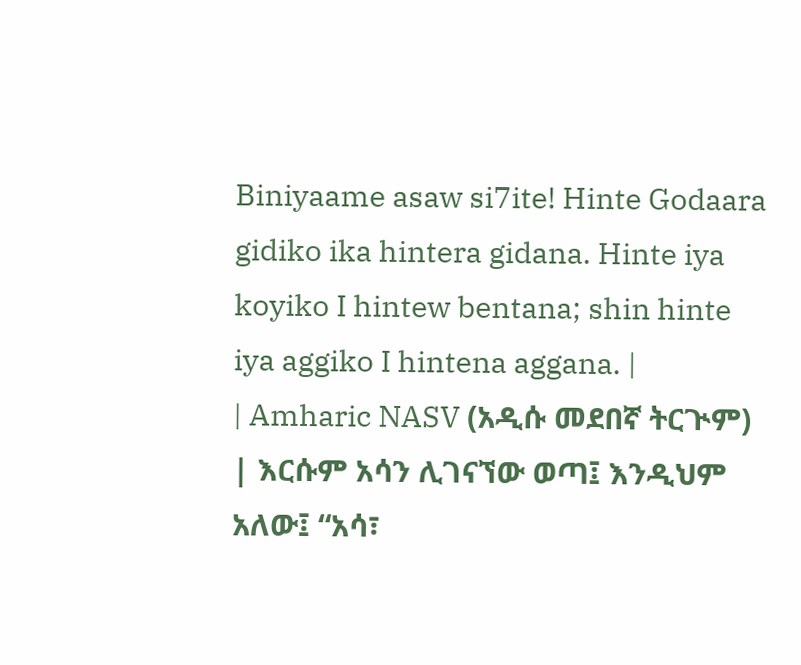Biniyaame asaw si7ite! Hinte Godaara gidiko ika hintera gidana. Hinte iya koyiko I hintew bentana; shin hinte iya aggiko I hintena aggana. |
| Amharic NASV (አዲሱ መደበኛ ትርጒም) | እርሱም አሳን ሊገናኘው ወጣ፤ እንዲህም አለው፤ “አሳ፣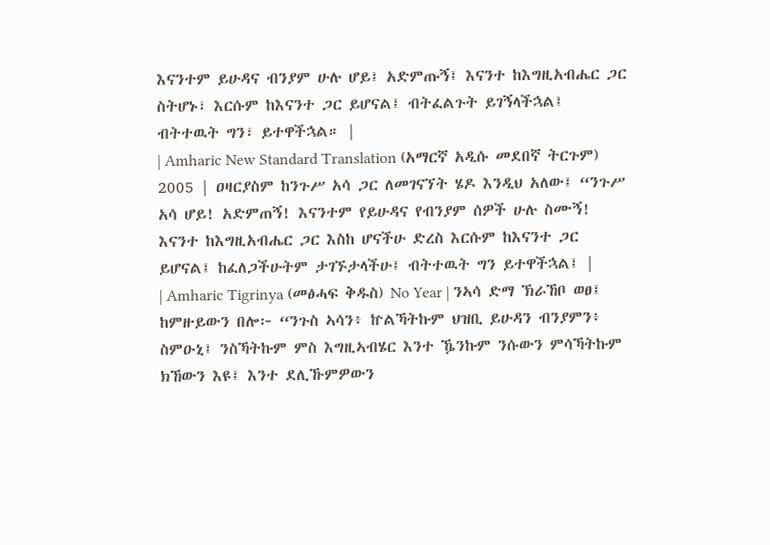እናንተም ይሁዳና ብንያም ሁሉ ሆይ፤ አድምጡኝ፤ እናንተ ከእግዚአብሔር ጋር ስትሆኑ፣ እርሱም ከእናንተ ጋር ይሆናል፤ ብትፈልጉት ይገኝላችኋል፤ ብትተዉት ግን፣ ይተዋችኋል። |
| Amharic New Standard Translation (አማርኛ አዲሱ መደበኛ ትርጉም) 2005 | ዐዛርያስም ከንጉሥ አሳ ጋር ለመገናኘት ሄዶ እንዲህ አለው፤ “ንጉሥ አሳ ሆይ! አድምጠኝ! እናንተም የይሁዳና የብንያም ሰዎች ሁሉ ስሙኝ! እናንተ ከእግዚአብሔር ጋር እስከ ሆናችሁ ድረስ እርሱም ከእናንተ ጋር ይሆናል፤ ከፈለጋችሁትም ታገኙታላችሁ፤ ብትተዉት ግን ይተዋችኋል፤ |
| Amharic Tigrinya (መፅሓፍ ቅዱስ) No Year | ንኣሳ ድማ ኽራኸቦ ወፀ፤ ከምዙይውን በሎ፦ “ንጉስ ኣሳን፥ ኵልኻትኩም ህዝቢ ይሁዳን ብንያምን፥ ስምዑኒ፤ ንስኻትኩም ምስ እግዚኣብሄር እንተ ዄንኩም ንሱውን ምሳኻትኩም ክኸውን እዩ፤ እንተ ደሊኹምዎውን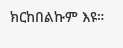ክርከበልኩም እዩ።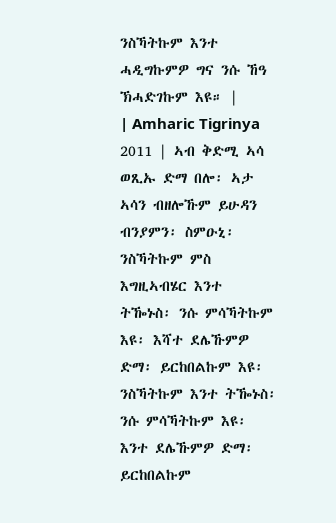ንስኻትኩም እንተ ሓዲግኩምዎ ግና ንሱ ኸዓ ኽሓድገኩም እዩ። |
| Amharic Tigrinya 2011 | ኣብ ቅድሚ ኣሳ ወጺኡ ድማ በሎ፡ ኣታ ኣሳን ብዘሎኹም ይሁዳን ብንያምን፡ ስምዑኒ፡ ንስኻትኩም ምስ እግዚኣብሄር እንተ ትዀኑስ፡ ንሱ ምሳኻትኩም እዩ፡ እሻተ ደሌኹምዎ ድማ፡ ይርከበልኩም እዩ፡ ንስኻትኩም እንተ ትዀኑስ፡ ንሱ ምሳኻትኩም እዩ፡ እንተ ደሌኹምዎ ድማ፡ ይርከበልኩም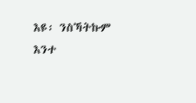እዩ፡ ንስኻትኩም እንተ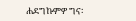ሐደግኩምዎ ግና፡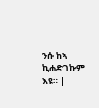ንሱ ከኣ ኪሐድገኩም እዩ። |